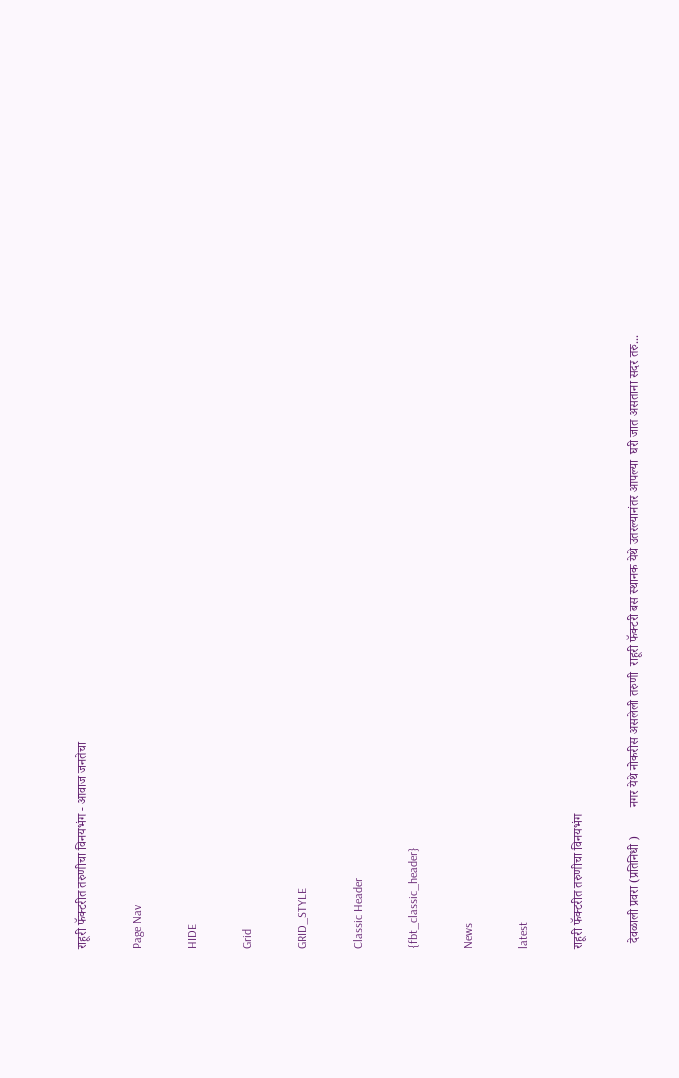राहूरी फॅक्टरीत तरुणीचा विनयभंग - आवाज जनतेचा

Page Nav

HIDE

Grid

GRID_STYLE

Classic Header

{fbt_classic_header}

News

latest

राहूरी फॅक्टरीत तरुणीचा विनयभंग

  देवळाली प्रवरा (प्रतिनिधी )         नगर येथे नोकरीस असलेली तरुणी  राहूरी फॅक्टरी बस स्थानक येथे उतरल्यानंतर आपल्या  घरी जात असताना सदर तरु...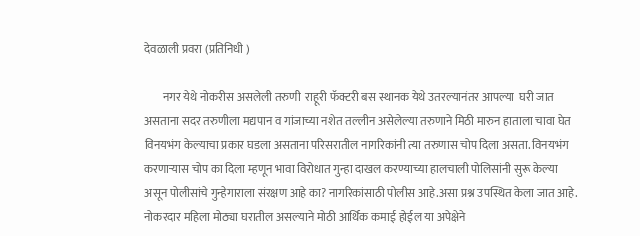देवळाली प्रवरा (प्रतिनिधी )

        नगर येथे नोकरीस असलेली तरुणी  राहूरी फॅक्टरी बस स्थानक येथे उतरल्यानंतर आपल्या  घरी जात असताना सदर तरुणीला मद्यपान व गांजाच्या नशेत तल्लीन असेलेल्या तरुणाने मिठी मारुन हाताला चावा घेत विनयभंग केल्याचा प्रकार घडला असताना परिसरातील नागरिकांनी त्या तरुणास चोप दिला असता. विनयभंग करणाऱ्यास चोप का दिला म्हणून भावा विरोधात गुन्हा दाखल करण्याच्या हालचाली पोलिसांनी सुरू केल्या असून पोलीसांचे गुन्हेगाराला संरक्षण आहे का? नागरिकांसाठी पोलीस आहे.असा प्रश्न उपस्थित केला जात आहे. नोकरदार महिला मोठ्या घरातील असल्याने मोठी आर्थिक कमाई होईल या अपेक्षेने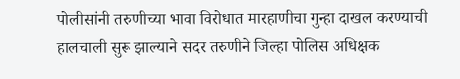पोलीसांनी तरुणीच्या भावा विरोधात मारहाणीचा गुन्हा दाखल करण्याची हालचाली सुरू झाल्याने सदर तरुणीने जिल्हा पोलिस अधिक्षक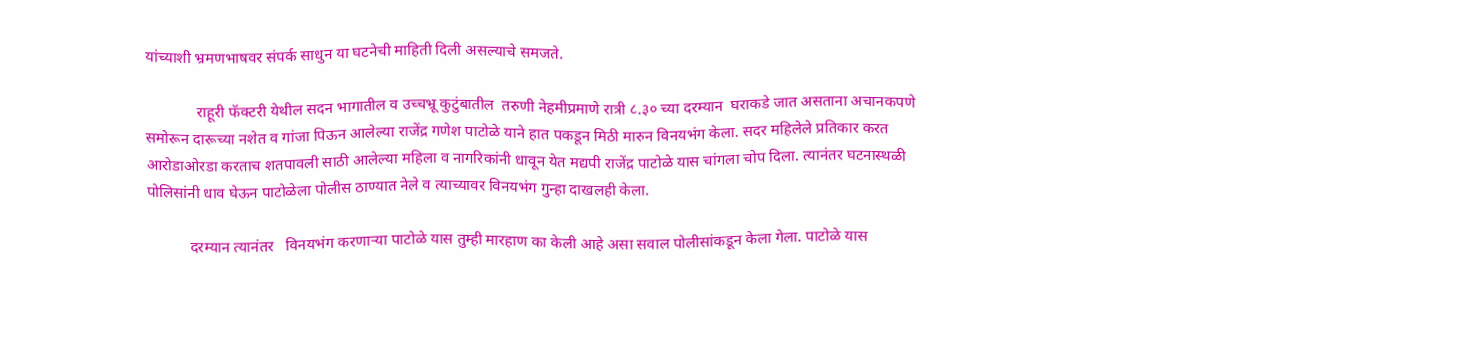यांच्याशी भ्रमणभाषवर संपर्क साधुन या घटनेची माहिती दिली असल्याचे समजते.

             राहूरी फॅक्टरी येथील सदन भागातील व उच्चभ्रू कुटुंबातील  तरुणी नेहमीप्रमाणे रात्री ८.३० च्या दरम्यान  घराकडे जात असताना अचानकपणे समोरून दारूच्या नशेत व गांजा पिऊन आलेल्या राजेंद्र गणेश पाटोळे याने हात पकडून मिठी मारुन विनयभंग केला. सदर महिलेले प्रतिकार करत आरोडाओरडा करताच शतपावली साठी आलेल्या महिला व नागरिकांनी धावून येत मद्यपी राजेंद्र पाटोळे यास चांगला चोप दिला. त्यानंतर घटनास्थळी पोलिसांनी धाव घेऊन पाटोळेला पोलीस ठाण्यात नेले व त्याच्यावर विनयभंग गुन्हा दाखलही केला.

           दरम्यान त्यानंतर   विनयभंग करणाऱ्या पाटोळे यास तुम्ही मारहाण का केली आहे असा सवाल पोलीसांकडून केला गेला. पाटोळे यास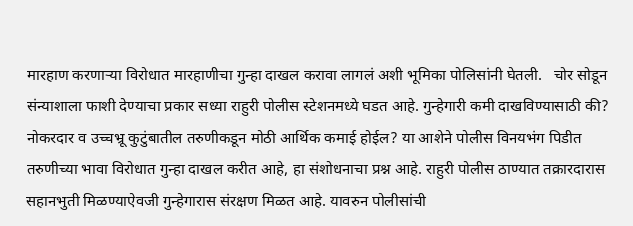मारहाण करणाऱ्या विरोधात मारहाणीचा गुन्हा दाखल करावा लागलं अशी भूमिका पोलिसांनी घेतली.   चोर सोडून संन्याशाला फाशी देण्याचा प्रकार सध्या राहुरी पोलीस स्टेशनमध्ये घडत आहे. गुन्हेगारी कमी दाखविण्यासाठी की? नोकरदार व उच्चभ्रू कुटुंबातील तरुणीकडून मोठी आर्थिक कमाई होईल? या आशेने पोलीस विनयभंग पिडीत तरुणीच्या भावा विरोधात गुन्हा दाखल करीत आहे, हा संशोधनाचा प्रश्न आहे. राहुरी पोलीस ठाण्यात तक्रारदारास सहानभुती मिळण्याऐवजी गुन्हेगारास संरक्षण मिळत आहे. यावरुन पोलीसांची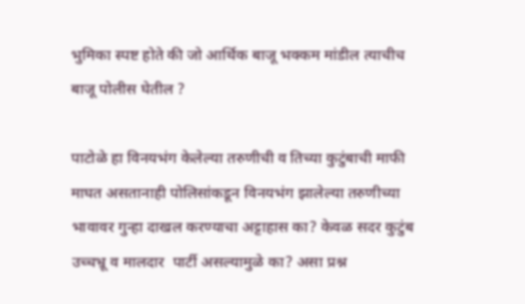भुमिका स्पष्ट होते की जो आर्थिक बाजू भक्कम मांडील त्याचीच बाजू पोलीस घेतील ?

पाटोळे हा विनयभंग केलेल्या तरुणीची व तिच्या कुटुंबाची माफी माघत असतानाही पोलिसांकडून विनयभंग झालेल्या तरुणीच्या भावावर गुन्हा दाखल करण्याचा अट्टाहास का? केवळ सदर कुटुंब उच्चभ्रू व मालदार  पार्टी असल्यामुळे का? असा प्रश्न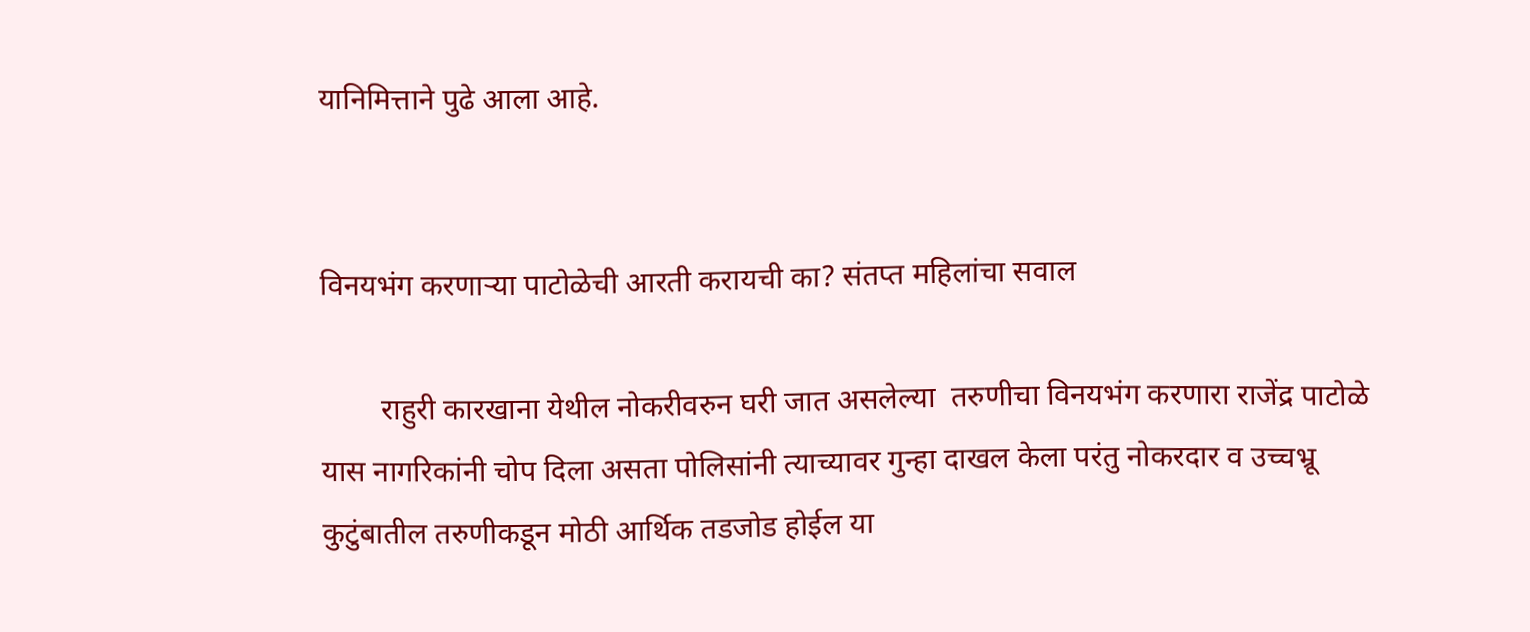यानिमित्ताने पुढे आला आहे.


विनयभंग करणाऱ्या पाटोळेची आरती करायची का? संतप्त महिलांचा सवाल

        राहुरी कारखाना येथील नोकरीवरुन घरी जात असलेल्या  तरुणीचा विनयभंग करणारा राजेंद्र पाटोळे यास नागरिकांनी चोप दिला असता पोलिसांनी त्याच्यावर गुन्हा दाखल केला परंतु नोकरदार व उच्चभ्रू कुटुंबातील तरुणीकडून मोठी आर्थिक तडजोड होईल या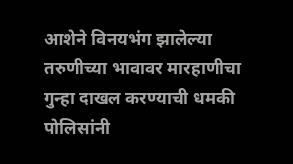आशेने विनयभंग झालेल्या तरुणीच्या भावावर मारहाणीचा गुन्हा दाखल करण्याची धमकी पोलिसांनी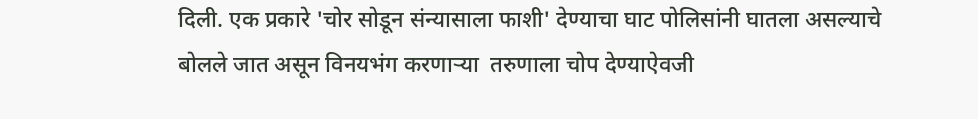दिली. एक प्रकारे 'चोर सोडून संन्यासाला फाशी' देण्याचा घाट पोलिसांनी घातला असल्याचे बोलले जात असून विनयभंग करणाऱ्या  तरुणाला चोप देण्याऐवजी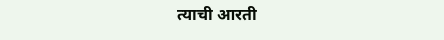त्याची आरती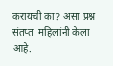करायची का? असा प्रश्न संतप्त  महिलांनी केला आहे.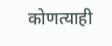कोणत्याही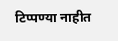टिप्पण्‍या नाहीत